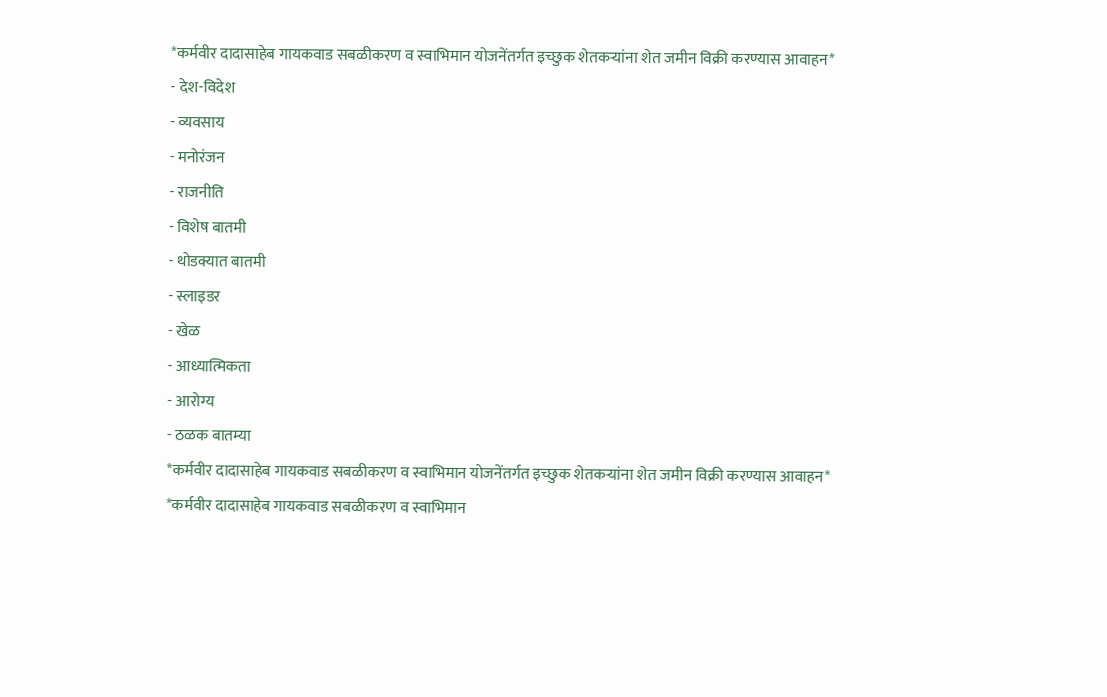*कर्मवीर दादासाहेब गायकवाड सबळीकरण व स्वाभिमान योजनेंतर्गत इच्छुक शेतकऱ्यांना शेत जमीन विक्री करण्यास आवाहन*
- देश-विदेश
- व्यवसाय
- मनोरंजन
- राजनीति
- विशेष बातमी
- थोडक्यात बातमी
- स्लाइडर
- खेळ
- आध्यात्मिकता
- आरोग्य
- ठळक बातम्या
*कर्मवीर दादासाहेब गायकवाड सबळीकरण व स्वाभिमान योजनेंतर्गत इच्छुक शेतकऱ्यांना शेत जमीन विक्री करण्यास आवाहन*
*कर्मवीर दादासाहेब गायकवाड सबळीकरण व स्वाभिमान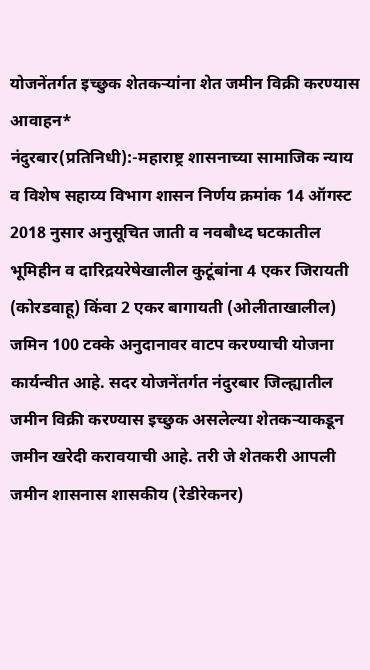योजनेंतर्गत इच्छुक शेतकऱ्यांना शेत जमीन विक्री करण्यास आवाहन*
नंदुरबार(प्रतिनिधी):-महाराष्ट्र शासनाच्या सामाजिक न्याय व विशेष सहाय्य विभाग शासन निर्णय क्रमांक 14 ऑगस्ट 2018 नुसार अनुसूचित जाती व नवबौध्द घटकातील भूमिहीन व दारिद्रयरेषेखालील कुटूंबांना 4 एकर जिरायती (कोरडवाहू) किंवा 2 एकर बागायती (ओलीताखालील) जमिन 100 टक्के अनुदानावर वाटप करण्याची योजना कार्यन्वीत आहे. सदर योजनेंतर्गत नंदुरबार जिल्ह्यातील जमीन विक्री करण्यास इच्छुक असलेल्या शेतकऱ्याकडून जमीन खरेदी करावयाची आहे. तरी जे शेतकरी आपली जमीन शासनास शासकीय (रेडीरेकनर)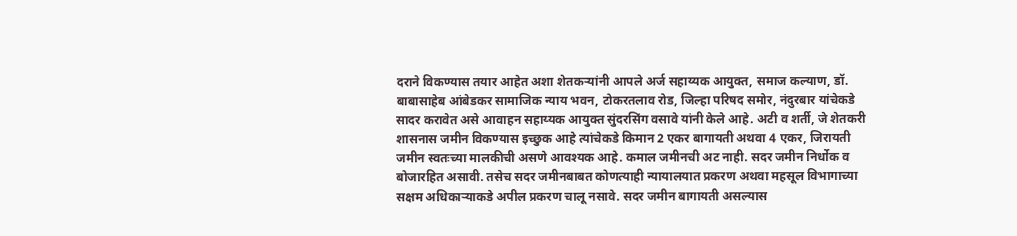दराने विकण्यास तयार आहेत अशा शेतकऱ्यांनी आपले अर्ज सहाय्यक आयुक्त, समाज कल्याण, डॉ. बाबासाहेब आंबेडकर सामाजिक न्याय भवन, टोकरतलाव रोड, जिल्हा परिषद समोर, नंदुरबार यांचेकडे सादर करावेत असे आवाहन सहाय्यक आयुक्त सुंदरसिंग वसावे यांनी केले आहे. अटी व शर्ती, जे शेतकरी शासनास जमीन विकण्यास इच्छुक आहे त्यांचेकडे किमान 2 एकर बागायती अथवा 4 एकर, जिरायती जमीन स्वतःच्या मालकीची असणे आवश्यक आहे. कमाल जमीनची अट नाही. सदर जमीन निर्धोक व बोजारहित असावी. तसेच सदर जमीनबाबत कोणत्याही न्यायालयात प्रकरण अथवा महसूल विभागाच्या सक्षम अधिकाऱ्याकडे अपील प्रकरण चालू नसावे. सदर जमीन बागायती असल्यास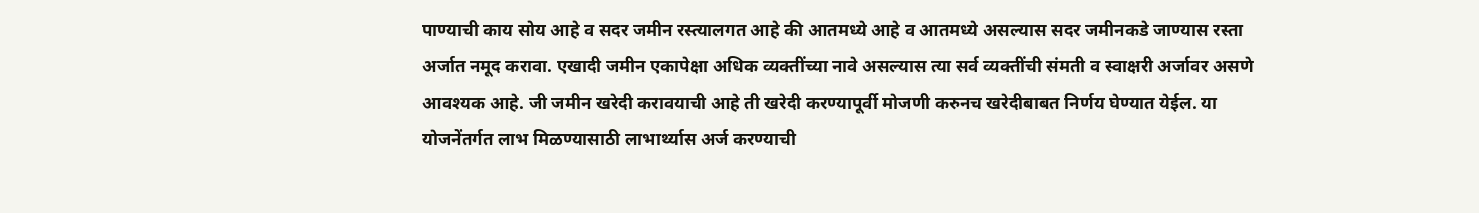पाण्याची काय सोय आहे व सदर जमीन रस्त्यालगत आहे की आतमध्ये आहे व आतमध्ये असल्यास सदर जमीनकडे जाण्यास रस्ता अर्जात नमूद करावा. एखादी जमीन एकापेक्षा अधिक व्यक्तींच्या नावे असल्यास त्या सर्व व्यक्तींची संमती व स्वाक्षरी अर्जावर असणे आवश्यक आहे. जी जमीन खरेदी करावयाची आहे ती खरेदी करण्यापूर्वी मोजणी करुनच खरेदीबाबत निर्णय घेण्यात येईल. या योजनेंतर्गत लाभ मिळण्यासाठी लाभार्थ्यास अर्ज करण्याची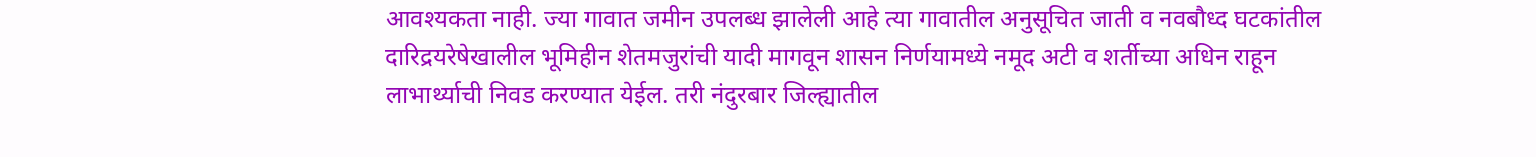आवश्यकता नाही. ज्या गावात जमीन उपलब्ध झालेली आहे त्या गावातील अनुसूचित जाती व नवबौध्द घटकांतील दारिद्रयरेषेखालील भूमिहीन शेतमजुरांची यादी मागवून शासन निर्णयामध्ये नमूद अटी व शर्तीच्या अधिन राहून लाभार्थ्याची निवड करण्यात येईल. तरी नंदुरबार जिल्ह्यातील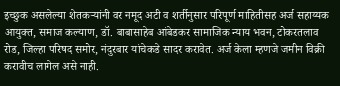इच्छुक असलेल्या शेतकऱ्यांनी वर नमूद अटी व शर्तीनुसार परिपूर्ण माहितीसह अर्ज सहाय्यक आयुक्त, समाज कल्याण, डॉ. बाबासाहेब आंबेडकर सामाजिक न्याय भवन, टोकरतलाव रोड, जिल्हा परिषद समोर, नंदुरबार यांचेकडे सादर करावेत. अर्ज केला म्हणजे जमीन विक्री करावीच लागेल असे नाही.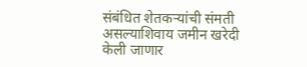संबंधित शेतकऱ्यांची संमती असल्याशिवाय जमीन खरेदी केली जाणार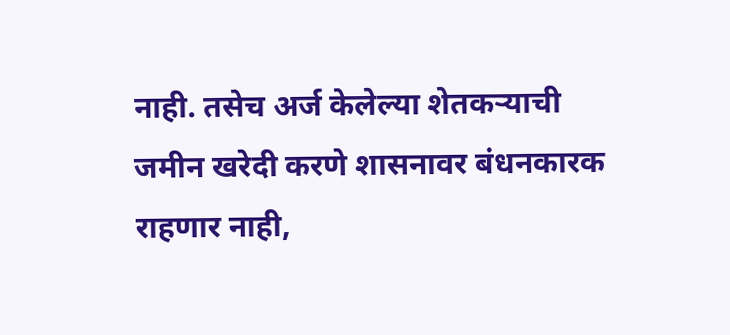नाही. तसेच अर्ज केलेल्या शेतकऱ्याची जमीन खरेदी करणे शासनावर बंधनकारक राहणार नाही,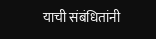याची संबंधितांनी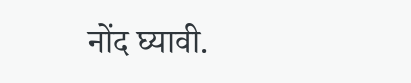नोंद घ्यावी.